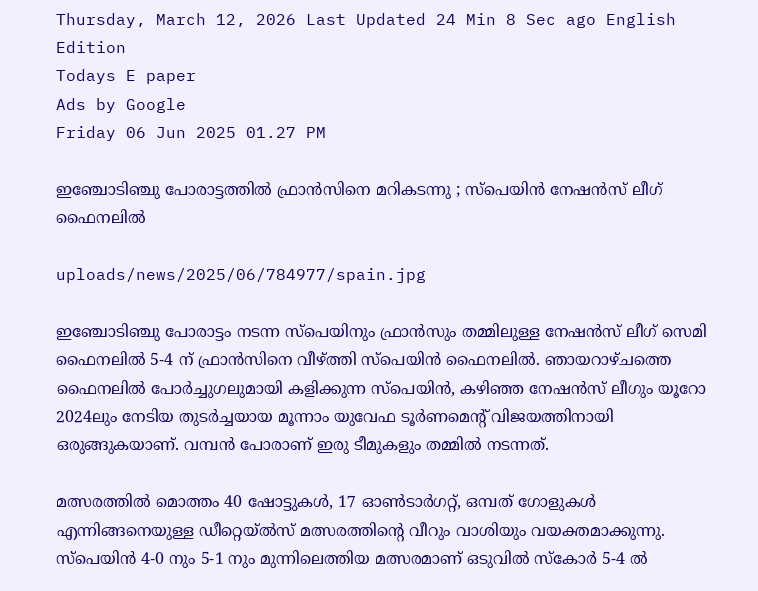Thursday, March 12, 2026 Last Updated 24 Min 8 Sec ago English Edition
Todays E paper
Ads by Google
Friday 06 Jun 2025 01.27 PM

ഇഞ്ചോടിഞ്ചു പോരാട്ടത്തില്‍ ഫ്രാന്‍സിനെ മറികടന്നു ; സ്‌പെയിന്‍ നേഷന്‍സ് ലീഗ് ഫൈനലില്‍

uploads/news/2025/06/784977/spain.jpg

ഇഞ്ചോടിഞ്ചു പോരാട്ടം നടന്ന സ്പെയിനും ഫ്രാന്‍സും തമ്മിലുള്ള നേഷന്‍സ് ലീഗ് സെമി ഫൈനലില്‍ 5-4 ന് ഫ്രാന്‍സിനെ വീഴ്ത്തി സ്‌പെയിന്‍ ഫൈനലില്‍. ഞായറാഴ്ചത്തെ ഫൈനലില്‍ പോര്‍ച്ചുഗലുമായി കളിക്കുന്ന സ്‌പെയിന്‍, കഴിഞ്ഞ നേഷന്‍സ് ലീഗും യൂറോ 2024ലും നേടിയ തുടര്‍ച്ചയായ മൂന്നാം യുവേഫ ടൂര്‍ണമെന്റ് വിജയത്തിനായി ഒരുങ്ങുകയാണ്. വമ്പന്‍ പോരാണ് ഇരു ടീമുകളും തമ്മില്‍ നടന്നത്.

മത്സരത്തില്‍ മൊത്തം 40 ഷോട്ടുകള്‍, 17 ഓണ്‍ടാര്‍ഗറ്റ്, ഒമ്പത് ഗോളുകള്‍ എന്നിങ്ങനെയുള്ള ഡീറ്റെയ്ല്‍സ് മത്സരത്തിന്റെ വീറും വാശിയും വയക്തമാക്കുന്നു. സ്‌പെയിന്‍ 4-0 നും 5-1 നും മുന്നിലെത്തിയ മത്സരമാണ് ഒടുവില്‍ സ്‌കോര്‍ 5-4 ല്‍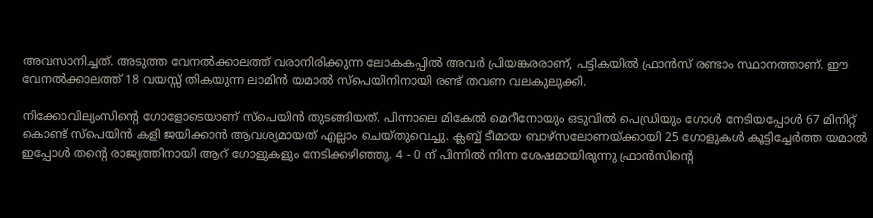അവസാനിച്ചത്. അടുത്ത വേനല്‍ക്കാലത്ത് വരാനിരിക്കുന്ന ലോകകപ്പില്‍ അവര്‍ പ്രിയങ്കരരാണ്, പട്ടികയില്‍ ഫ്രാന്‍സ് രണ്ടാം സ്ഥാനത്താണ്. ഈ വേനല്‍ക്കാലത്ത് 18 വയസ്സ് തികയുന്ന ലാമിന്‍ യമാല്‍ സ്‌പെയിനിനായി രണ്ട് തവണ വലകുലുക്കി.

നിക്കോവില്യംസിന്റെ ഗോളോടെയാണ് സ്‌പെയിന്‍ തുടങ്ങിയത്. പിന്നാലെ മികേല്‍ മെറീനോയും ഒടുവില്‍ പെഡ്രിയും ഗോള്‍ നേടിയപ്പോള്‍ 67 മിനിറ്റ് കൊണ്ട് സ്‌പെയിന്‍ കളി ജയിക്കാന്‍ ആവശ്യമായത് എല്ലാം ചെയ്തുവെച്ചു. ക്ലബ്ബ് ടീമായ ബാഴ്സലോണയ്ക്കായി 25 ഗോളുകള്‍ കൂട്ടിച്ചേര്‍ത്ത യമാല്‍ ഇപ്പോള്‍ തന്റെ രാജ്യത്തിനായി ആറ് ഗോളുകളും നേടിക്കഴിഞ്ഞു. 4 - 0 ന് പിന്നില്‍ നിന്ന ശേഷമായിരുന്നു ഫ്രാന്‍സിന്റെ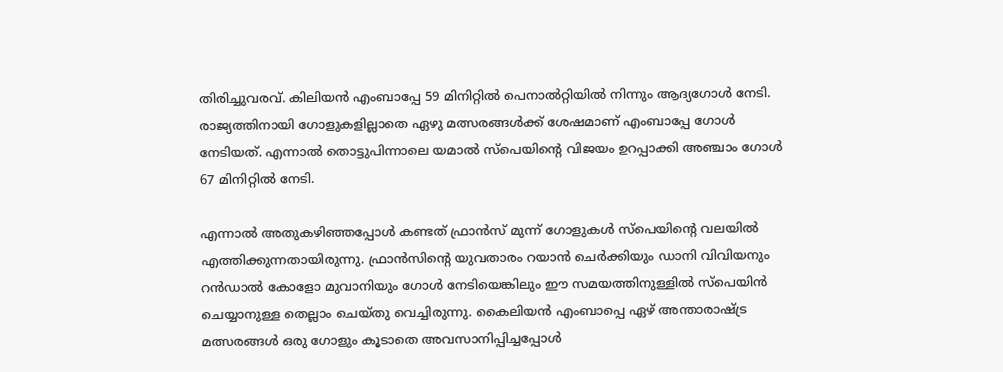തിരിച്ചുവരവ്. കിലിയന്‍ എംബാപ്പേ 59 മിനിറ്റില്‍ പെനാല്‍റ്റിയില്‍ നിന്നും ആദ്യഗോള്‍ നേടി. രാജ്യത്തിനായി ഗോളുകളില്ലാതെ ഏഴു മത്സരങ്ങള്‍ക്ക് ശേഷമാണ് എംബാപ്പേ ഗോള്‍ നേടിയത്. എന്നാല്‍ തൊട്ടുപിന്നാലെ യമാല്‍ സ്‌പെയിന്റെ വിജയം ഉറപ്പാക്കി അഞ്ചാം ഗോള്‍ 67 മിനിറ്റില്‍ നേടി.

എന്നാല്‍ അതുകഴിഞ്ഞപ്പോള്‍ കണ്ടത് ഫ്രാന്‍സ് മുന്ന് ഗോളുകള്‍ സ്‌പെയിന്റെ വലയില്‍ എത്തിക്കുന്നതായിരുന്നു. ഫ്രാന്‍സിന്റെ യുവതാരം റയാന്‍ ചെര്‍ക്കിയും ഡാനി വിവിയനും റന്‍ഡാല്‍ കോളോ മുവാനിയും ഗോള്‍ നേടിയെങ്കിലും ഈ സമയത്തിനുള്ളില്‍ സ്‌പെയിന്‍ ചെയ്യാനുള്ള തെല്ലാം ചെയ്തു വെച്ചിരുന്നു. കൈലിയന്‍ എംബാപ്പെ ഏഴ് അന്താരാഷ്ട്ര മത്സരങ്ങള്‍ ഒരു ഗോളും കൂടാതെ അവസാനിപ്പിച്ചപ്പോള്‍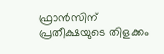ഫ്രാന്‍സിന് പ്രതീക്ഷയുടെ തിളക്കം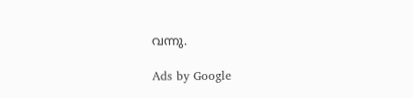വന്നു.

Ads by Google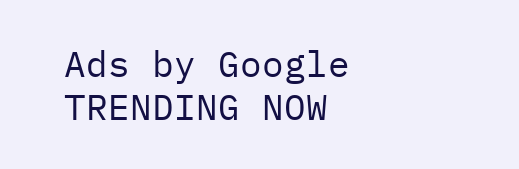Ads by Google
TRENDING NOW